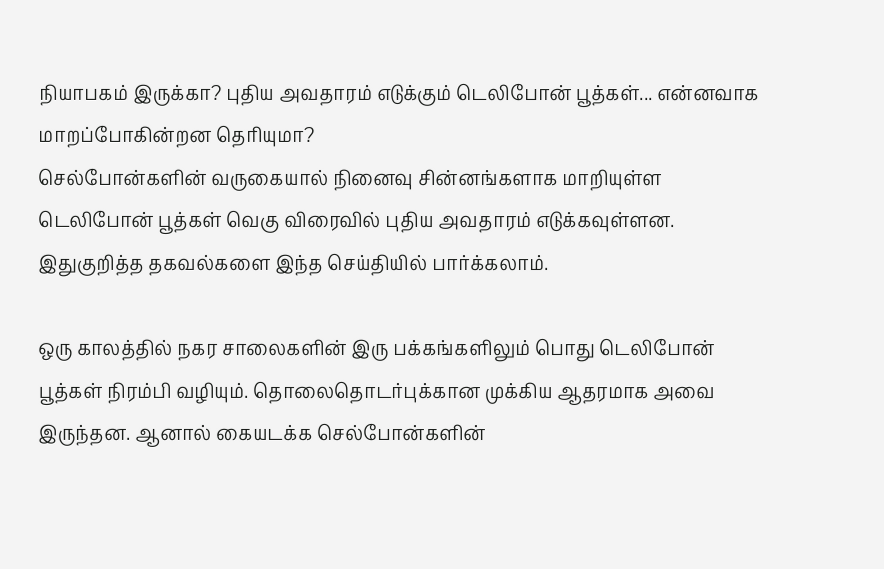நியாபகம் இருக்கா? புதிய அவதாரம் எடுக்கும் டெலிபோன் பூத்கள்... என்னவாக மாறப்போகின்றன தெரியுமா?
செல்போன்களின் வருகையால் நினைவு சின்னங்களாக மாறியுள்ள டெலிபோன் பூத்கள் வெகு விரைவில் புதிய அவதாரம் எடுக்கவுள்ளன. இதுகுறித்த தகவல்களை இந்த செய்தியில் பார்க்கலாம்.

ஒரு காலத்தில் நகர சாலைகளின் இரு பக்கங்களிலும் பொது டெலிபோன் பூத்கள் நிரம்பி வழியும். தொலைதொடர்புக்கான முக்கிய ஆதரமாக அவை இருந்தன. ஆனால் கையடக்க செல்போன்களின்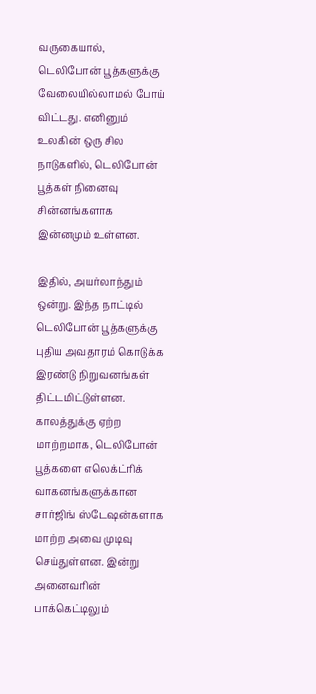வருகையால், டெலிபோன் பூத்களுக்கு வேலையில்லாமல் போய் விட்டது. எனினும் உலகின் ஒரு சில நாடுகளில், டெலிபோன் பூத்கள் நினைவு சின்னங்களாக இன்னமும் உள்ளன.

இதில், அயர்லாந்தும் ஒன்று. இந்த நாட்டில் டெலிபோன் பூத்களுக்கு புதிய அவதாரம் கொடுக்க இரண்டு நிறுவனங்கள் திட்டமிட்டுள்ளன. காலத்துக்கு ஏற்ற மாற்றமாக, டெலிபோன் பூத்களை எலெக்ட்ரிக் வாகனங்களுக்கான சார்ஜிங் ஸ்டேஷன்களாக மாற்ற அவை முடிவு செய்துள்ளன. இன்று அனைவரின் பாக்கெட்டிலும்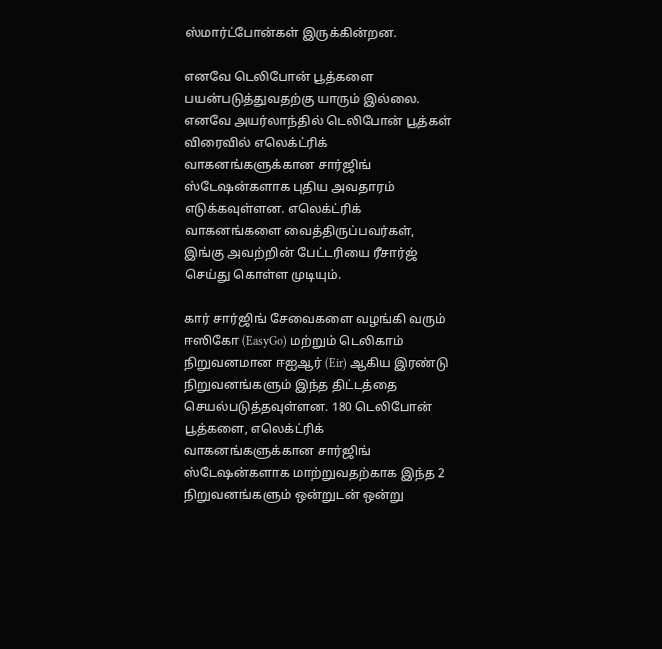ஸ்மார்ட்போன்கள் இருக்கின்றன.

எனவே டெலிபோன் பூத்களை பயன்படுத்துவதற்கு யாரும் இல்லை. எனவே அயர்லாந்தில் டெலிபோன் பூத்கள் விரைவில் எலெக்ட்ரிக் வாகனங்களுக்கான சார்ஜிங் ஸ்டேஷன்களாக புதிய அவதாரம் எடுக்கவுள்ளன. எலெக்ட்ரிக் வாகனங்களை வைத்திருப்பவர்கள், இங்கு அவற்றின் பேட்டரியை ரீசார்ஜ் செய்து கொள்ள முடியும்.

கார் சார்ஜிங் சேவைகளை வழங்கி வரும் ஈஸிகோ (EasyGo) மற்றும் டெலிகாம் நிறுவனமான ஈஐஆர் (Eir) ஆகிய இரண்டு நிறுவனங்களும் இந்த திட்டத்தை செயல்படுத்தவுள்ளன. 180 டெலிபோன் பூத்களை, எலெக்ட்ரிக் வாகனங்களுக்கான சார்ஜிங் ஸ்டேஷன்களாக மாற்றுவதற்காக இந்த 2 நிறுவனங்களும் ஒன்றுடன் ஒன்று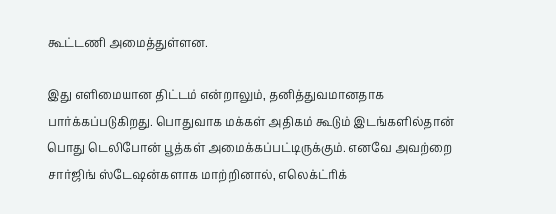கூட்டணி அமைத்துள்ளன.

இது எளிமையான திட்டம் என்றாலும், தனித்துவமானதாக பார்க்கப்படுகிறது. பொதுவாக மக்கள் அதிகம் கூடும் இடங்களில்தான் பொது டெலிபோன் பூத்கள் அமைக்கப்பட்டிருக்கும். எனவே அவற்றை சார்ஜிங் ஸ்டேஷன்களாக மாற்றினால், எலெக்ட்ரிக்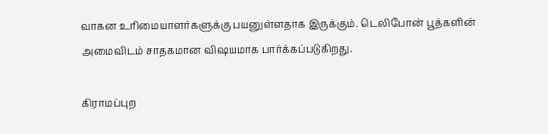வாகன உரிமையாளர்களுக்கு பயனுள்ளதாக இருக்கும். டெலிபோன் பூத்களின் அமைவிடம் சாதகமான விஷயமாக பார்க்கப்படுகிறது.

கிராமப்புற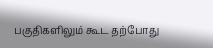பகுதிகளிலும் கூட தற்போது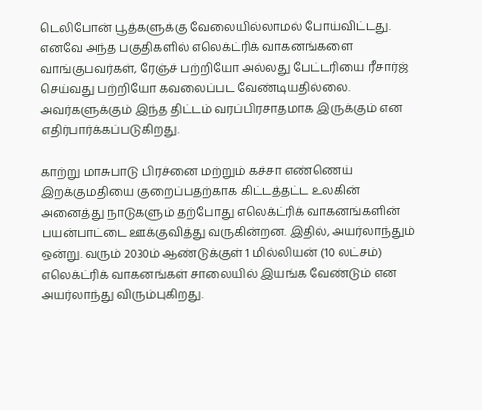டெலிபோன் பூத்களுக்கு வேலையில்லாமல் போய்விட்டது. எனவே அந்த பகுதிகளில் எலெக்ட்ரிக் வாகனங்களை வாங்குபவர்கள், ரேஞ்ச் பற்றியோ அல்லது பேட்டரியை ரீசார்ஜ் செய்வது பற்றியோ கவலைப்பட வேண்டியதில்லை. அவர்களுக்கும் இந்த திட்டம் வரப்பிரசாதமாக இருக்கும் என எதிர்பார்க்கப்படுகிறது.

காற்று மாசுபாடு பிரச்னை மற்றும் கச்சா எண்ணெய் இறக்குமதியை குறைப்பதற்காக கிட்டத்தட்ட உலகின் அனைத்து நாடுகளும் தற்போது எலெக்ட்ரிக் வாகனங்களின் பயன்பாட்டை ஊக்குவித்து வருகின்றன. இதில், அயர்லாந்தும் ஒன்று. வரும் 2030ம் ஆண்டுக்குள் 1 மில்லியன் (10 லட்சம்) எலெக்ட்ரிக் வாகனங்கள் சாலையில் இயங்க வேண்டும் என அயர்லாந்து விரும்புகிறது.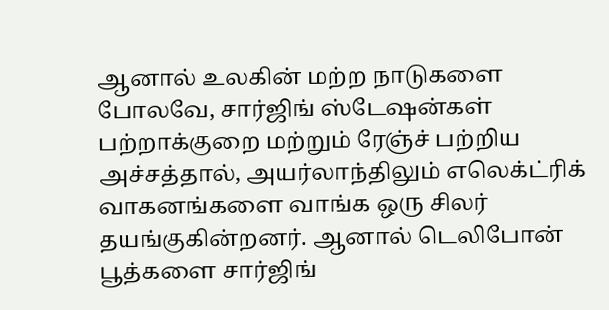ஆனால் உலகின் மற்ற நாடுகளை போலவே, சார்ஜிங் ஸ்டேஷன்கள் பற்றாக்குறை மற்றும் ரேஞ்ச் பற்றிய அச்சத்தால், அயர்லாந்திலும் எலெக்ட்ரிக் வாகனங்களை வாங்க ஒரு சிலர் தயங்குகின்றனர். ஆனால் டெலிபோன் பூத்களை சார்ஜிங்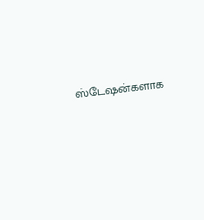ஸ்டேஷன்களாக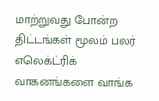மாற்றுவது போன்ற திட்டங்கள் மூலம் பலர் எலெக்ட்ரிக் வாகனங்களை வாங்க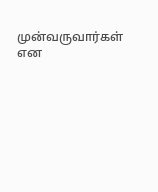முன்வருவார்கள் என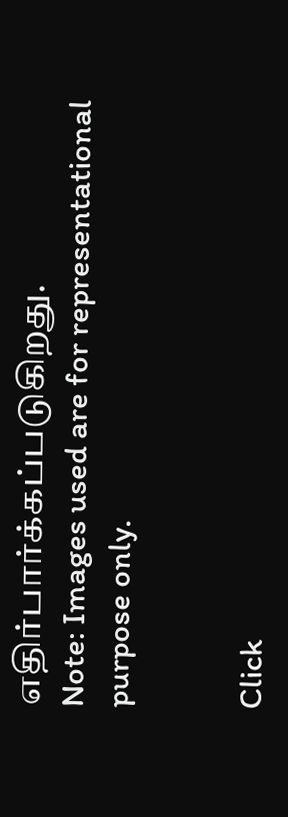எதிர்பார்க்கப்படுகிறது.
Note: Images used are for representational purpose only.


Click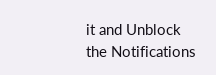it and Unblock the Notifications